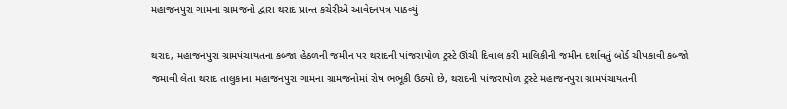મહાજનપુરા ગામના ગ્રામજનો દ્વારા થરાદ પ્રાન્ત કચેરીએ આવેદનપત્ર પાઠવ્યું

થરાદ, મહાજનપુરા ગ્રામપંચાયતના કબ્જા હેઠળની જમીન પર થરાદની પાંજરાપોળ ટ્રસ્ટે ઊંચી દિવાલ કરી માલિકીની જમીન દર્શાવતું બોર્ડ ચીપકાવી કબ્જો જમાવી લેતા થરાદ તાલુકાના મહાજનપુરા ગામના ગ્રામજનોમાં રોષ ભભૂકી ઉઠ્યો છે, થરાદની પાંજરાપોળ ટ્રસ્ટે મહાજનપુરા ગ્રામપંચાયતની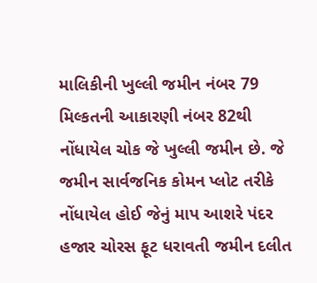માલિકીની ખુલ્લી જમીન નંબર 79 મિલ્કતની આકારણી નંબર 82થી નોંધાયેલ ચોક જે ખુલ્લી જમીન છે. જે જમીન સાર્વજનિક કોમન પ્લોટ તરીકે નોંધાયેલ હોઈ જેનું માપ આશરે પંદર હજાર ચોરસ ફૂટ ધરાવતી જમીન દલીત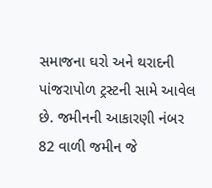સમાજના ઘરો અને થરાદની પાંજરાપોળ ટ્રસ્ટની સામે આવેલ છે. જમીનની આકારણી નંબર 82 વાળી જમીન જે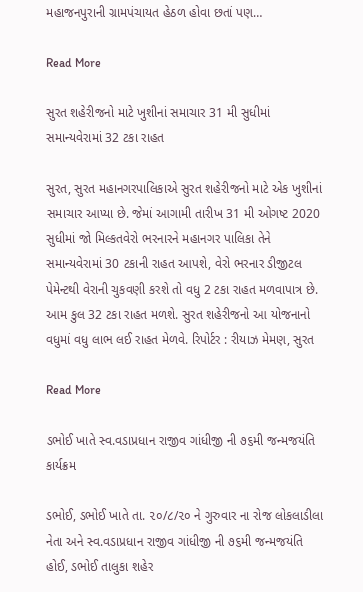મહાજનપુરાની ગ્રામપંચાયત હેઠળ હોવા છતાં પણ…

Read More

સુરત શહેરીજનો માટે ખુશીનાં સમાચાર 31 મી સુધીમાં સમાન્યવેરામાં 32 ટકા રાહત

સુરત, સુરત મહાનગરપાલિકાએ સુરત શહેરીજનો માટે એક ખુશીનાં સમાચાર આપ્યા છે. જેમાં આગામી તારીખ 31 મી ઓગષ્ટ 2020 સુધીમાં જો મિલ્કતવેરો ભરનારને મહાનગર પાલિકા તેને સમાન્યવેરામાં 30 ટકાની રાહત આપશે, વેરો ભરનાર ડીજીટલ પેમેન્ટથી વેરાની ચુકવણી કરશે તો વધુ 2 ટકા રાહત મળવાપાત્ર છે. આમ કુલ 32 ટકા રાહત મળશે. સુરત શહેરીજનો આ યોજનાનો વધુમાં વધુ લાભ લઈ રાહત મેળવે. રિપોર્ટર : રીયાઝ મેમણ, સુરત

Read More

ડભોઈ ખાતે સ્વ.વડાપ્રધાન રાજીવ ગાંધીજી ની ૭૬મી જન્મજયંતિ કાર્યક્રમ

ડભોઈ, ડભોઈ ખાતે તા. ૨૦/૮/૨૦ ને ગુરુવાર ના રોજ લોકલાડીલા નેતા અને સ્વ.વડાપ્રધાન રાજીવ ગાંધીજી ની ૭૬મી જન્મજયંતિ હોઈ, ડભોઈ તાલુકા શહેર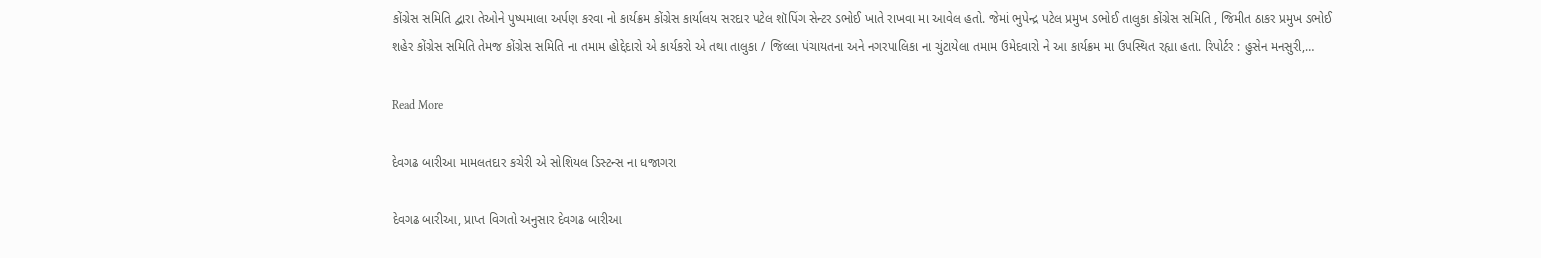કોંગ્રેસ સમિતિ દ્વારા તેઓને પુષ્પમાલા અર્પણ કરવા નો કાર્યક્રમ કોંગ્રેસ કાર્યાલય સરદાર પટેલ શૉપિંગ સેન્ટર ડભોઈ ખાતે રાખવા મા આવેલ હતો. જેમાં ભુપેન્દ્ર પટેલ પ્રમુખ ડભોઈ તાલુકા કોંગ્રેસ સમિતિ , જિમીત ઠાકર પ્રમુખ ડભોઈ શહેર કોંગ્રેસ સમિતિ તેમજ કોંગ્રેસ સમિતિ ના તમામ હોદ્દેદારો એ કાર્યકરો એ તથા તાલુકા / જિલ્લા પંચાયતના અને નગરપાલિકા ના ચુંટાયેલા તમામ ઉમેદવારો ને આ કાર્યક્રમ મા ઉપસ્થિત રહ્યા હતા. રિપોર્ટર : હુસેન મનસુરી,…

Read More

દેવગઢ બારીઆ મામલતદાર કચેરી એ સોશિયલ ડિસ્ટન્સ ના ધજાગરા

દેવગઢ બારીઆ, પ્રાપ્ત વિગતો અનુસાર દેવગઢ બારીઆ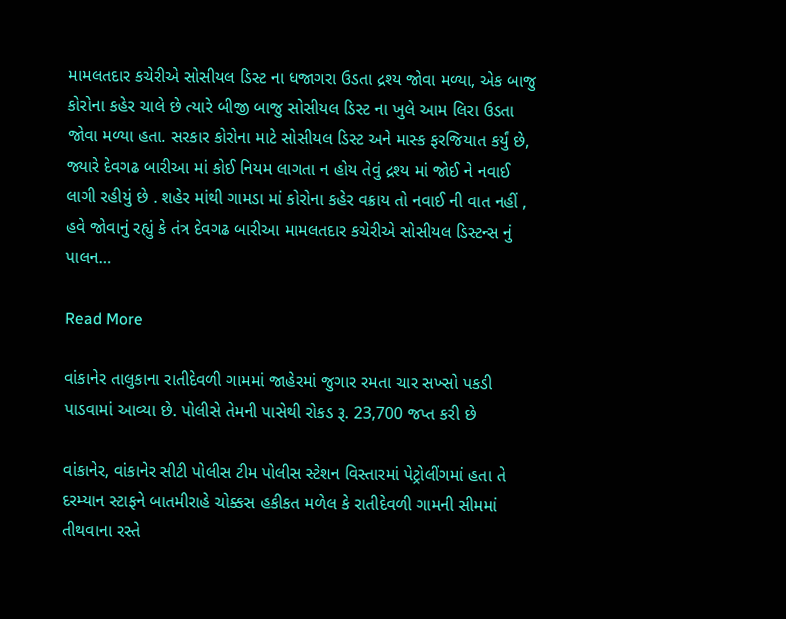મામલતદાર કચેરીએ સોસીયલ ડિસ્ટ ના ધજાગરા ઉડતા દ્રશ્ય જોવા મળ્યા, એક બાજુ કોરોના કહેર ચાલે છે ત્યારે બીજી બાજુ સોસીયલ ડિસ્ટ ના ખુલે આમ લિરા ઉડતા જોવા મળ્યા હતા. સરકાર કોરોના માટે સોસીયલ ડિસ્ટ અને માસ્ક ફરજિયાત કર્યું છે, જ્યારે દેવગઢ બારીઆ માં કોઈ નિયમ લાગતા ન હોય તેવું દ્રશ્ય માં જોઈ ને નવાઈ લાગી રહીયું છે . શહેર માંથી ગામડા માં કોરોના કહેર વક્રાય તો નવાઈ ની વાત નહીં , હવે જોવાનું રહ્યું કે તંત્ર દેવગઢ બારીઆ મામલતદાર કચેરીએ સોસીયલ ડિસ્ટન્સ નું પાલન…

Read More

વાંકાનેર તાલુકાના રાતીદેવળી ગામમાં જાહેરમાં જુગાર રમતા ચાર સખ્સો પકડી પાડવામાં આવ્યા છે. પોલીસે તેમની પાસેથી રોકડ રૂ. 23,700 જપ્ત કરી છે

વાંકાનેર, વાંકાનેર સીટી પોલીસ ટીમ પોલીસ સ્ટેશન વિસ્તારમાં પેટ્રોલીંગમાં હતા તે દરમ્યાન સ્ટાફને બાતમીરાહે ચોક્કસ હકીકત મળેલ કે રાતીદેવળી ગામની સીમમાં તીથવાના રસ્તે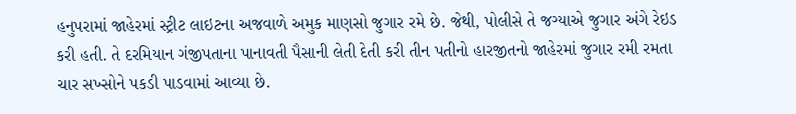હનુપરામાં જાહેરમાં સ્ટ્રીટ લાઇટના અજવાળે અમુક માણસો જુગાર રમે છે. જેથી, પોલીસે તે જગ્યાએ જુગાર અંગે રેઇડ કરી હતી. તે દરમિયાન ગંજીપતાના પાનાવતી પૈસાની લેતી દેતી કરી તીન પતીનો હારજીતનો જાહેરમાં જુગાર રમી રમતા ચાર સખ્સોને પકડી પાડવામાં આવ્યા છે.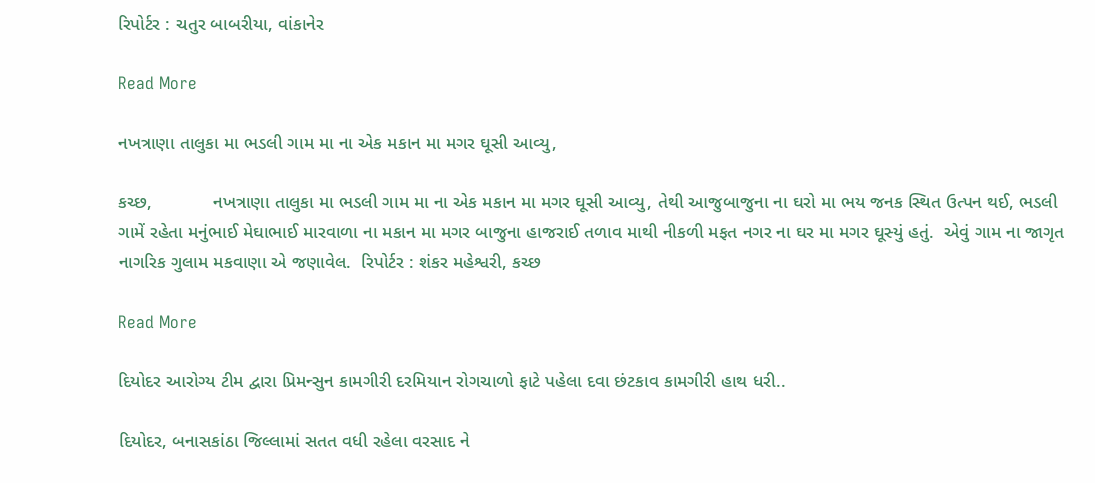રિપોર્ટર : ચતુર બાબરીયા, વાંકાનેર

Read More

નખત્રાણા તાલુકા મા ભડલી ગામ મા ના એક મકાન મા મગર ઘૂસી આવ્યુ,

કચ્છ,            નખત્રાણા તાલુકા મા ભડલી ગામ મા ના એક મકાન મા મગર ઘૂસી આવ્યુ, તેથી આજુબાજુના ના ઘરો મા ભય જનક સ્થિત ઉત્પન થઈ, ભડલી ગામેં રહેતા મનુંભાઈ મેઘાભાઈ મારવાળા ના મકાન મા મગર બાજુના હાજરાઈ તળાવ માથી નીકળી મફત નગર ના ઘર મા મગર ઘૂસ્યું હતું.  એવું ગામ ના જાગૃત નાગરિક ગુલામ મકવાણા એ જણાવેલ.  રિપોર્ટર : શંકર મહેશ્વરી, કચ્છ

Read More

દિયોદર આરોગ્ય ટીમ દ્વારા પ્રિમન્સુન કામગીરી દરમિયાન રોગચાળો ફાટે પહેલા દવા છંટકાવ કામગીરી હાથ ધરી..

દિયોદર, બનાસકાંઠા જિલ્લામાં સતત વધી રહેલા વરસાદ ને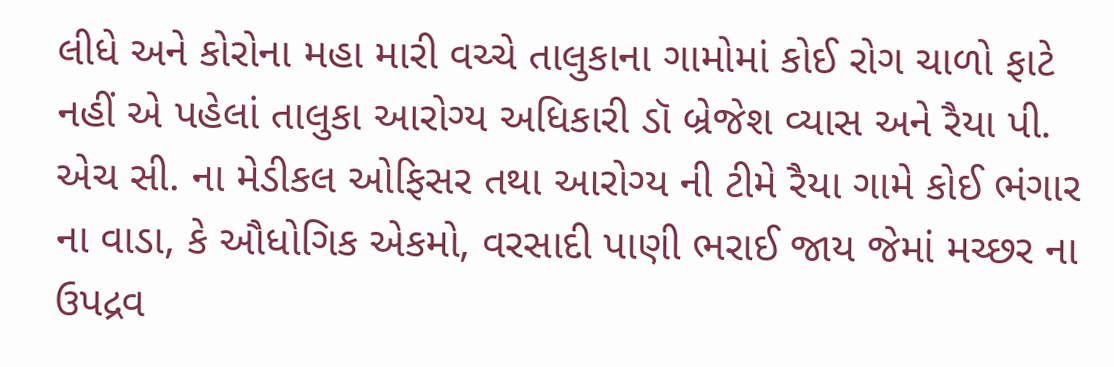લીધે અને કોરોના મહા મારી વચ્ચે તાલુકાના ગામોમાં કોઈ રોગ ચાળો ફાટે નહીં એ પહેલાં તાલુકા આરોગ્ય અધિકારી ડૉ બ્રેજેશ વ્યાસ અને રૈયા પી. એચ સી. ના મેડીકલ ઓફિસર તથા આરોગ્ય ની ટીમે રૈયા ગામે કોઈ ભંગાર ના વાડા, કે ઔધોગિક એકમો, વરસાદી પાણી ભરાઈ જાય જેમાં મચ્છર ના ઉપદ્રવ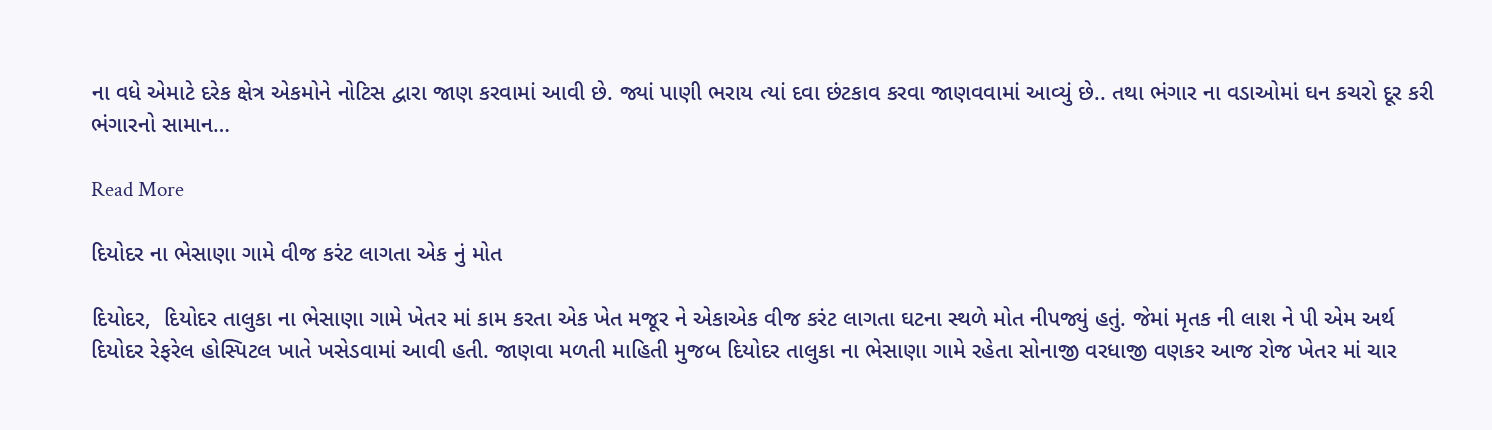ના વધે એમાટે દરેક ક્ષેત્ર એકમોને નોટિસ દ્વારા જાણ કરવામાં આવી છે. જ્યાં પાણી ભરાય ત્યાં દવા છંટકાવ કરવા જાણવવામાં આવ્યું છે.. તથા ભંગાર ના વડાઓમાં ઘન કચરો દૂર કરી ભંગારનો સામાન…

Read More

દિયોદર ના ભેસાણા ગામે વીજ કરંટ લાગતા એક નું મોત

દિયોદર,  દિયોદર તાલુકા ના ભેસાણા ગામે ખેતર માં કામ કરતા એક ખેત મજૂર ને એકાએક વીજ કરંટ લાગતા ઘટના સ્થળે મોત નીપજ્યું હતું. જેમાં મૃતક ની લાશ ને પી એમ અર્થ દિયોદર રેફરેલ હોસ્પિટલ ખાતે ખસેડવામાં આવી હતી. જાણવા મળતી માહિતી મુજબ દિયોદર તાલુકા ના ભેસાણા ગામે રહેતા સોનાજી વરધાજી વણકર આજ રોજ ખેતર માં ચાર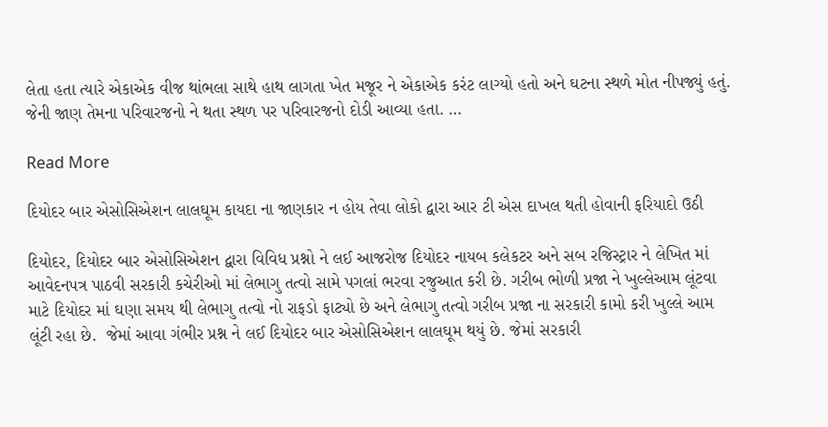લેતા હતા ત્યારે એકાએક વીજ થાંભલા સાથે હાથ લાગતા ખેત મજૂર ને એકાએક કરંટ લાગ્યો હતો અને ઘટના સ્થળે મોત નીપજ્યું હતું. જેની જાણ તેમના પરિવારજનો ને થતા સ્થળ પર પરિવારજનો દોડી આવ્યા હતા. …

Read More

દિયોદર બાર એસોસિએશન લાલઘૂમ કાયદા ના જાણકાર ન હોય તેવા લોકો દ્વારા આર ટી એસ દાખલ થતી હોવાની ફરિયાદો ઉઠી

દિયોદર, દિયોદર બાર એસોસિએશન દ્વારા વિવિધ પ્રશ્નો ને લઈ આજરોજ દિયોદર નાયબ કલેકટર અને સબ રજિસ્ટ્રાર ને લેખિત માં આવેદનપત્ર પાઠવી સરકારી કચેરીઓ માં લેભાગુ તત્વો સામે પગલાં ભરવા રજુઆત કરી છે. ગરીબ ભોળી પ્રજા ને ખુલ્લેઆમ લૂંટવા માટે દિયોદર માં ઘણા સમય થી લેભાગુ તત્વો નો રાફડો ફાટ્યો છે અને લેભાગુ તત્વો ગરીબ પ્રજા ના સરકારી કામો કરી ખુલ્લે આમ લૂંટી રહા છે.  જેમાં આવા ગંભીર પ્રશ્ન ને લઈ દિયોદર બાર એસોસિએશન લાલઘૂમ થયું છે. જેમાં સરકારી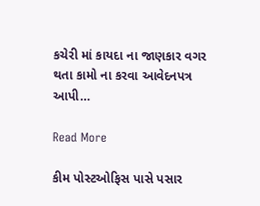કચેરી માં કાયદા ના જાણકાર વગર થતા કામો ના કરવા આવેદનપત્ર આપી…

Read More

કીમ પોસ્ટઓફિસ પાસે પસાર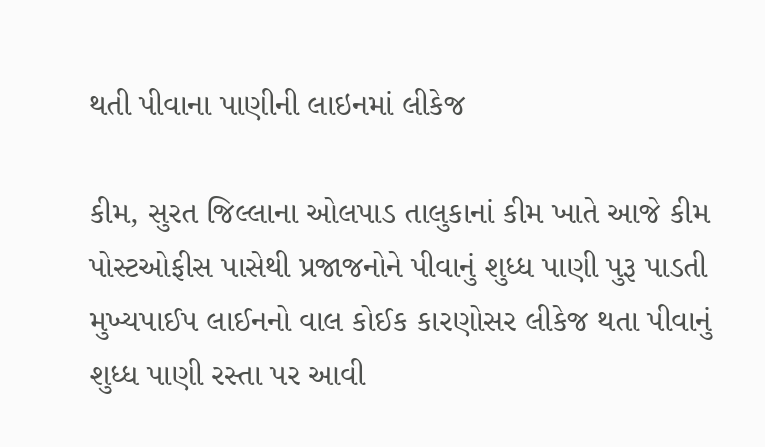થતી પીવાના પાણીની લાઇનમાં લીકેજ

કીમ, સુરત જિલ્લાના ઓલપાડ તાલુકાનાં કીમ ખાતે આજે કીમ પોસ્ટઓફીસ પાસેથી પ્રજાજનોને પીવાનું શુધ્ધ પાણી પુરૂ પાડતી મુખ્યપાઈપ લાઈનનો વાલ કોઈક કારણોસર લીકેજ થતા પીવાનું શુધ્ધ પાણી રસ્તા પર આવી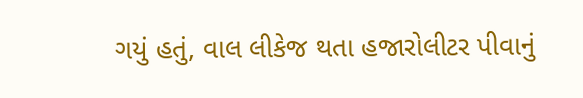ગયું હતું, વાલ લીકેજ થતા હજારોલીટર પીવાનું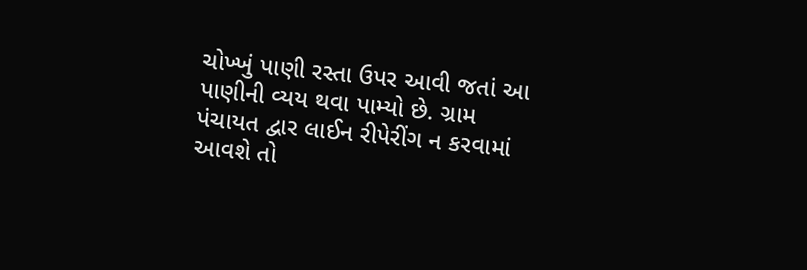ચોખ્ખું પાણી રસ્તા ઉપર આવી જતાં આ પાણીની વ્યય થવા પામ્યો છે. ગ્રામ પંચાયત દ્વાર લાઈન રીપેરીંગ ન કરવામાં આવશે તો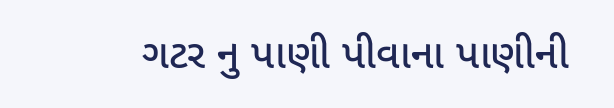ગટર નુ પાણી પીવાના પાણીની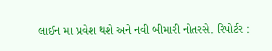લાઈન મા પ્રવેશ થશે અને નવી બીમારી નોતરસે. રિપોર્ટર :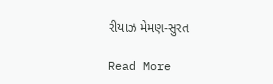રીયાઝ મેમણ-સુરત

Read More